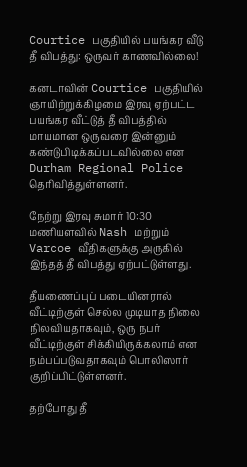Courtice பகுதியில் பயங்கர வீடு தீ விபத்து: ஒருவர் காணவில்லை!

கனடாவின் Courtice பகுதியில் ஞாயிற்றுக்கிழமை இரவு ஏற்பட்ட பயங்கர வீட்டுத் தீ விபத்தில்  மாயமான ஒருவரை இன்னும் கண்டுபிடிக்கப்படவில்லை என Durham Regional Police தெரிவித்துள்ளனர்.

நேற்று இரவு சுமார் 10:30 மணியளவில் Nash மற்றும் Varcoe வீதிகளுக்கு அருகில் இந்தத் தீ விபத்து ஏற்பட்டுள்ளது.

தீயணைப்புப் படையினரால் வீட்டிற்குள் செல்ல முடியாத நிலை நிலவியதாகவும், ஒரு நபர் வீட்டிற்குள் சிக்கியிருக்கலாம் என நம்பப்படுவதாகவும் பொலிஸார் குறிப்பிட்டுள்ளனர்.

தற்போது தீ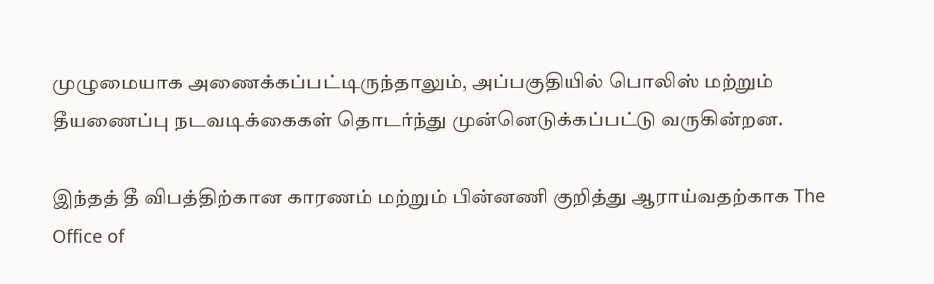முழுமையாக அணைக்கப்பட்டிருந்தாலும், அப்பகுதியில் பொலிஸ் மற்றும் தீயணைப்பு நடவடிக்கைகள் தொடர்ந்து முன்னெடுக்கப்பட்டு வருகின்றன.

இந்தத் தீ விபத்திற்கான காரணம் மற்றும் பின்னணி குறித்து ஆராய்வதற்காக The Office of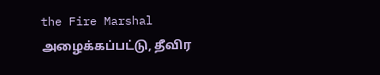the Fire Marshal அழைக்கப்பட்டு, தீவிர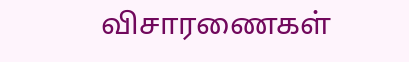விசாரணைகள்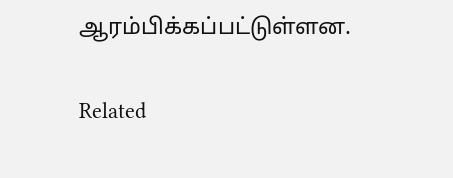ஆரம்பிக்கப்பட்டுள்ளன.

Related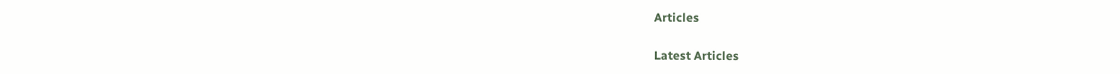Articles

Latest Articles